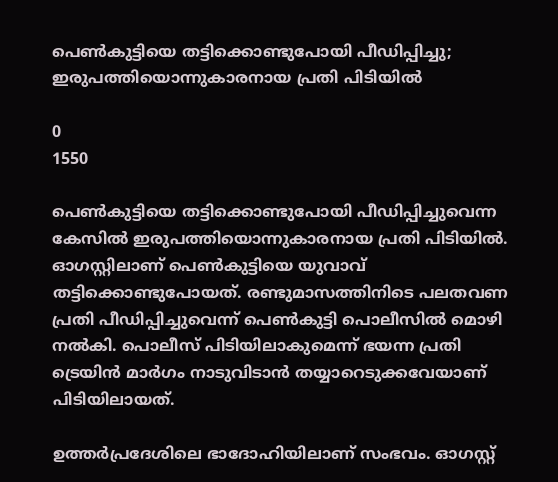പെണ്‍കുട്ടിയെ തട്ടിക്കൊണ്ടുപോയി പീഡിപ്പിച്ചു; ഇരുപത്തിയൊന്നുകാരനായ പ്രതി പിടിയില്‍

0
1550

പെണ്‍കുട്ടിയെ തട്ടിക്കൊണ്ടുപോയി പീഡിപ്പിച്ചുവെന്ന കേസില്‍ ഇരുപത്തിയൊന്നുകാരനായ പ്രതി പിടിയില്‍. ഓഗസ്റ്റിലാണ് പെണ്‍കുട്ടിയെ യുവാവ് തട്ടിക്കൊണ്ടുപോയത്. രണ്ടുമാസത്തിനിടെ പലതവണ പ്രതി പീഡിപ്പിച്ചുവെന്ന് പെണ്‍കുട്ടി പൊലീസില്‍ മൊഴി നല്‍കി. പൊലീസ് പിടിയിലാകുമെന്ന് ഭയന്ന പ്രതി ട്രെയിന്‍ മാര്‍ഗം നാടുവിടാന്‍ തയ്യാറെടുക്കവേയാണ് പിടിയിലായത്.

ഉത്തര്‍പ്രദേശിലെ ഭാദോഹിയിലാണ് സംഭവം. ഓഗസ്റ്റ്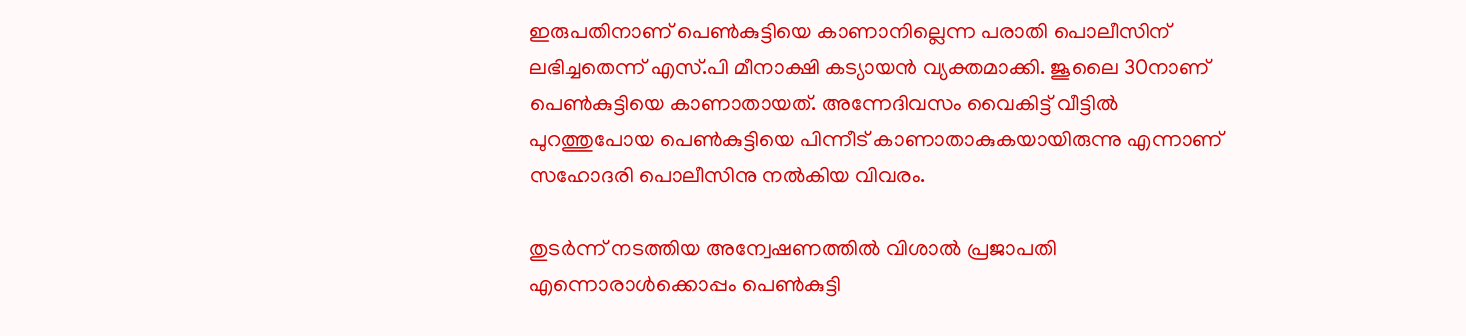ഇരുപതിനാണ് പെണ്‍കുട്ടിയെ കാണാനില്ലെന്ന പരാതി പൊലീസിന് ലഭിച്ചതെന്ന് എസ്.പി മീനാക്ഷി കട്യായന്‍ വ്യക്തമാക്കി. ജൂലൈ 30നാണ് പെണ്‍കുട്ടിയെ കാണാതായത്. അന്നേദിവസം വൈകിട്ട് വീട്ടില്‍ പുറത്തുപോയ പെണ്‍കുട്ടിയെ പിന്നീട് കാണാതാകുകയായിരുന്നു എന്നാണ് സഹോദരി പൊലീസിനു നല്‍കിയ വിവരം.

തുടര്‍ന്ന് നടത്തിയ അന്വേഷണത്തില്‍ വിശാല്‍ പ്രജാപതി എന്നൊരാള്‍ക്കൊപ്പം പെണ്‍കുട്ടി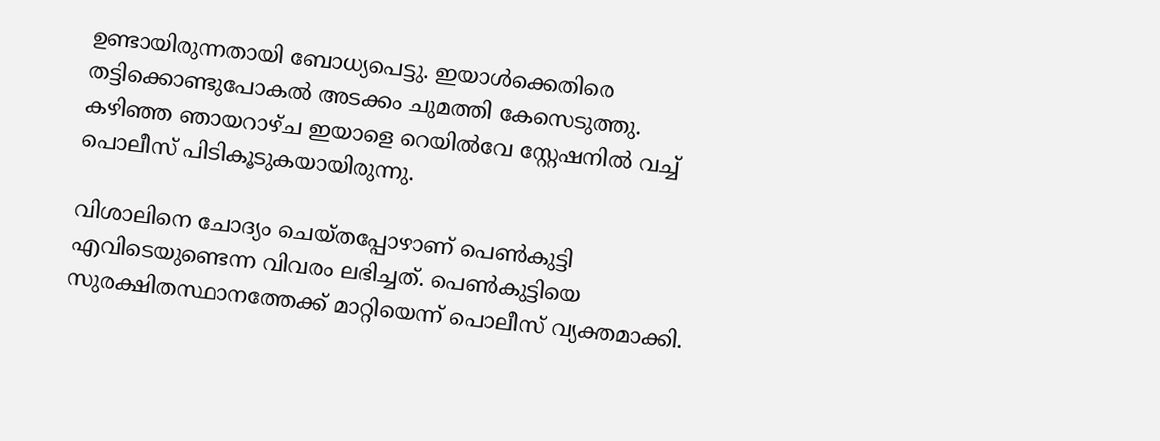ഉണ്ടായിരുന്നതായി ബോധ്യപെട്ടു. ഇയാള്‍ക്കെതിരെ തട്ടിക്കൊണ്ടുപോകല്‍ അടക്കം ചുമത്തി കേസെടുത്തു. കഴിഞ്ഞ ഞായറാഴ്ച ഇയാളെ റെയില്‍വേ സ്റ്റേഷനില്‍ വച്ച് പൊലീസ് പിടികൂടുകയായിരുന്നു.

വിശാലിനെ ചോദ്യം ചെയ്തപ്പോഴാണ് പെണ്‍കുട്ടി എവിടെയുണ്ടെന്ന വിവരം ലഭിച്ചത്. പെണ്‍കുട്ടിയെ സുരക്ഷിതസ്ഥാനത്തേക്ക് മാറ്റിയെന്ന് പൊലീസ് വ്യക്തമാക്കി.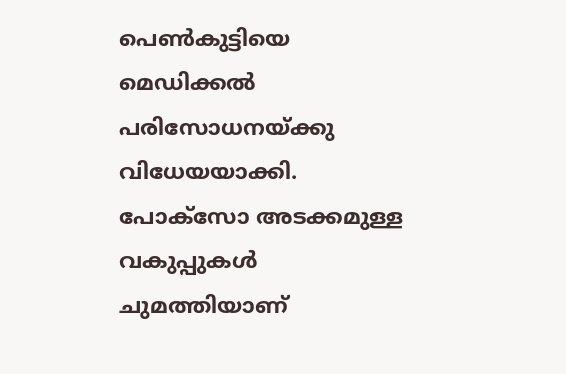പെണ്‍കുട്ടിയെ മെഡിക്കല്‍ പരിസോധനയ്ക്കു വിധേയയാക്കി. പോക്സോ അടക്കമുള്ള വകുപ്പുകള്‍ ചുമത്തിയാണ്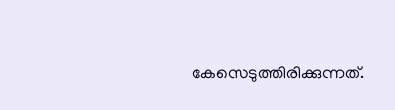കേസെടുത്തിരിക്കുന്നത്.